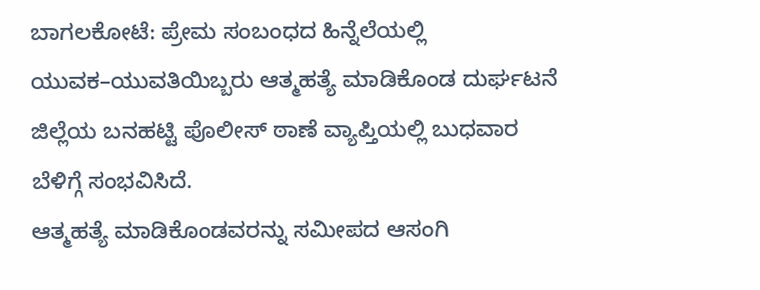ಬಾಗಲಕೋಟೆ: ಪ್ರೇಮ ಸಂಬಂಧದ ಹಿನ್ನೆಲೆಯಲ್ಲಿ ಯುವಕ–ಯುವತಿಯಿಬ್ಬರು ಆತ್ಮಹತ್ಯೆ ಮಾಡಿಕೊಂಡ ದುರ್ಘಟನೆ ಜಿಲ್ಲೆಯ ಬನಹಟ್ಟಿ ಪೊಲೀಸ್ ಠಾಣೆ ವ್ಯಾಪ್ತಿಯಲ್ಲಿ ಬುಧವಾರ ಬೆಳಿಗ್ಗೆ ಸಂಭವಿಸಿದೆ.
ಆತ್ಮಹತ್ಯೆ ಮಾಡಿಕೊಂಡವರನ್ನು ಸಮೀಪದ ಆಸಂಗಿ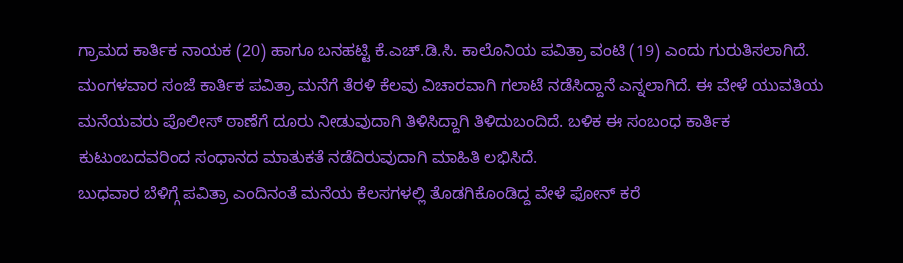ಗ್ರಾಮದ ಕಾರ್ತಿಕ ನಾಯಕ (20) ಹಾಗೂ ಬನಹಟ್ಟಿ ಕೆ.ಎಚ್.ಡಿ.ಸಿ. ಕಾಲೊನಿಯ ಪವಿತ್ರಾ ವಂಟಿ (19) ಎಂದು ಗುರುತಿಸಲಾಗಿದೆ.
ಮಂಗಳವಾರ ಸಂಜೆ ಕಾರ್ತಿಕ ಪವಿತ್ರಾ ಮನೆಗೆ ತೆರಳಿ ಕೆಲವು ವಿಚಾರವಾಗಿ ಗಲಾಟೆ ನಡೆಸಿದ್ದಾನೆ ಎನ್ನಲಾಗಿದೆ. ಈ ವೇಳೆ ಯುವತಿಯ ಮನೆಯವರು ಪೊಲೀಸ್ ಠಾಣೆಗೆ ದೂರು ನೀಡುವುದಾಗಿ ತಿಳಿಸಿದ್ದಾಗಿ ತಿಳಿದುಬಂದಿದೆ. ಬಳಿಕ ಈ ಸಂಬಂಧ ಕಾರ್ತಿಕ ಕುಟುಂಬದವರಿಂದ ಸಂಧಾನದ ಮಾತುಕತೆ ನಡೆದಿರುವುದಾಗಿ ಮಾಹಿತಿ ಲಭಿಸಿದೆ.
ಬುಧವಾರ ಬೆಳಿಗ್ಗೆ ಪವಿತ್ರಾ ಎಂದಿನಂತೆ ಮನೆಯ ಕೆಲಸಗಳಲ್ಲಿ ತೊಡಗಿಕೊಂಡಿದ್ದ ವೇಳೆ ಫೋನ್ ಕರೆ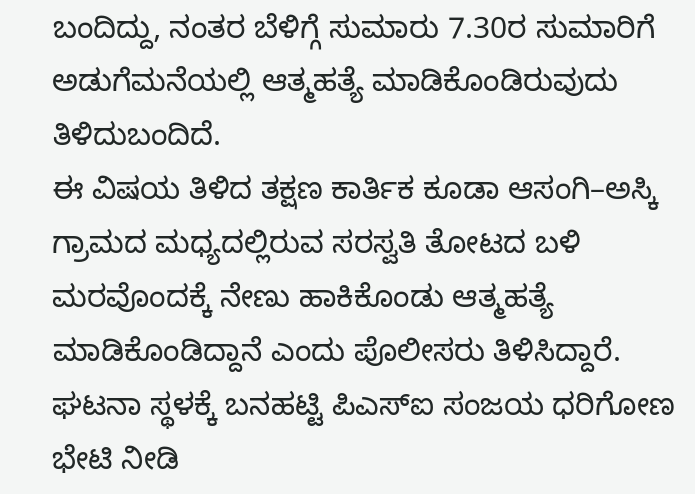ಬಂದಿದ್ದು, ನಂತರ ಬೆಳಿಗ್ಗೆ ಸುಮಾರು 7.30ರ ಸುಮಾರಿಗೆ ಅಡುಗೆಮನೆಯಲ್ಲಿ ಆತ್ಮಹತ್ಯೆ ಮಾಡಿಕೊಂಡಿರುವುದು ತಿಳಿದುಬಂದಿದೆ.
ಈ ವಿಷಯ ತಿಳಿದ ತಕ್ಷಣ ಕಾರ್ತಿಕ ಕೂಡಾ ಆಸಂಗಿ–ಅಸ್ಕಿ ಗ್ರಾಮದ ಮಧ್ಯದಲ್ಲಿರುವ ಸರಸ್ವತಿ ತೋಟದ ಬಳಿ ಮರವೊಂದಕ್ಕೆ ನೇಣು ಹಾಕಿಕೊಂಡು ಆತ್ಮಹತ್ಯೆ ಮಾಡಿಕೊಂಡಿದ್ದಾನೆ ಎಂದು ಪೊಲೀಸರು ತಿಳಿಸಿದ್ದಾರೆ.
ಘಟನಾ ಸ್ಥಳಕ್ಕೆ ಬನಹಟ್ಟಿ ಪಿಎಸ್ಐ ಸಂಜಯ ಧರಿಗೋಣ ಭೇಟಿ ನೀಡಿ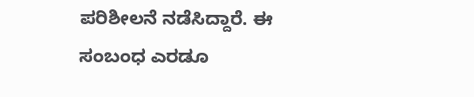ಪರಿಶೀಲನೆ ನಡೆಸಿದ್ದಾರೆ. ಈ ಸಂಬಂಧ ಎರಡೂ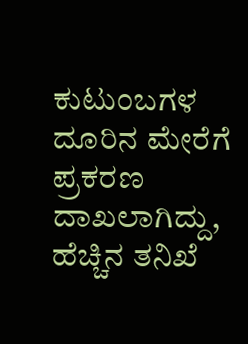ಕುಟುಂಬಗಳ ದೂರಿನ ಮೇರೆಗೆ ಪ್ರಕರಣ ದಾಖಲಾಗಿದ್ದು, ಹೆಚ್ಚಿನ ತನಿಖೆ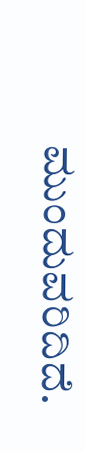ಮುಂದುವರಿದಿದೆ.